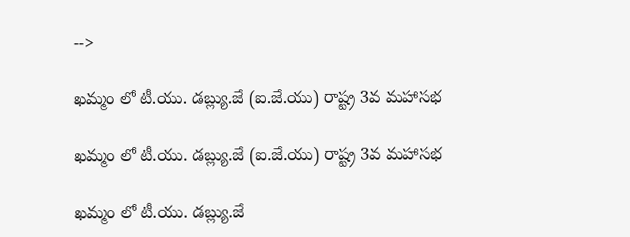-->

ఖమ్మం లో టీ.యు. డబ్ల్యు.జే (ఐ.జే.యు) రాష్ట్ర 3వ మహాసభ

ఖమ్మం లో టీ.యు. డబ్ల్యు.జే (ఐ.జే.యు) రాష్ట్ర 3వ మహాసభ

ఖమ్మం లో టీ.యు. డబ్ల్యు.జే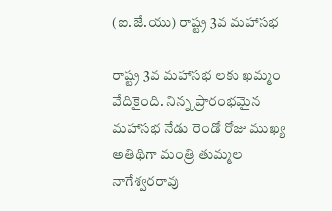(ఐ.జే.యు) రాష్ట్ర 3వ మహాసభ

రాష్ట్ర 3వ మహాసభ లకు ఖమ్మం వేదికైంది. నిన్న ప్రారంభమైన మహాసభ నేడు రెండో రోజు ముఖ్య అతిథిగా మంత్రి తుమ్మల నాగేశ్వరరావు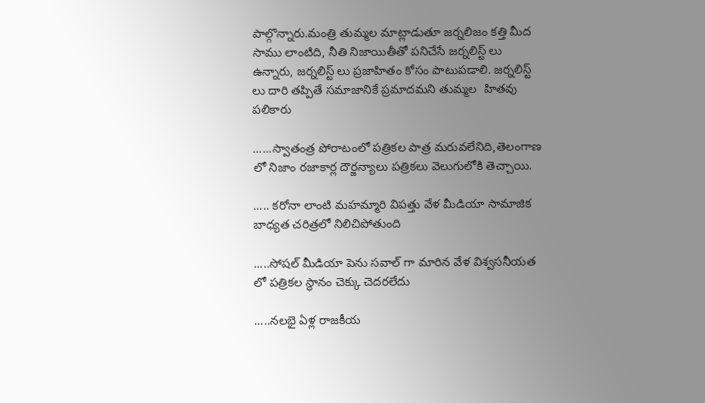పాల్గొన్నారు.మంత్రి తుమ్మల మాట్లాడుతూ జర్నలిజం కత్తి మీద సాము లాంటిది, నీతి నిజాయితీతో పనిచేసే జర్నలిస్ట్ లు ఉన్నారు, జర్నలిస్ట్ లు ప్రజాహితం కోసం పాటుపడాలి. జర్నలిస్ట్ లు దారి తప్పితే సమాజానికే ప్రమాదమని తుమ్మల  హితవు పలికారు

......స్వాతంత్ర పోరాటంలో పత్రికల పాత్ర మరువలేనిది,తెలంగాణ  లో నిజాం రజాకార్ల దౌర్జన్యాలు పత్రికలు వెలుగులోకి తెచ్చాయి.

..... కరోనా లాంటి మహమ్మారి విపత్తు వేళ మీడియా సామాజిక బాధ్యత చరిత్రలో నిలిచిపోతుంది

.....సోషల్ మీడియా పెను సవాల్ గా మారిన వేళ విశ్వసనీయత లో పత్రికల స్థానం చెక్కు చెదరలేదు

.....నలభై ఏళ్ల రాజకీయ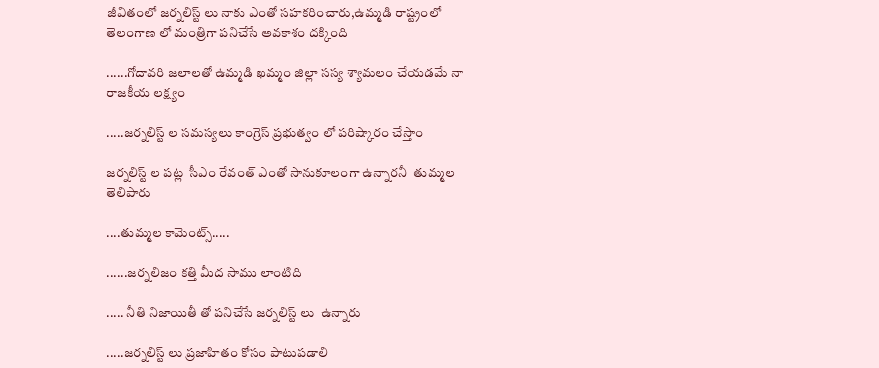జీవితంలో జర్నలిస్ట్ లు నాకు ఎంతో సహకరించారు,ఉమ్మడి రాష్ట్రంలో తెలంగాణ లో మంత్రిగా పనిచేసే అవకాశం దక్కింది

......గోదావరి జలాలతో ఉమ్మడి ఖమ్మం జిల్లా సస్య శ్యామలం చేయడమే నా రాజకీయ లక్ష్యం

.....జర్నలిస్ట్ ల సమస్యలు కాంగ్రెస్ ప్రభుత్వం లో పరిష్కారం చేస్తాం

జర్నలిస్ట్ ల పట్ల  సీఎం రేవంత్ ఎంతో సానుకూలంగా ఉన్నారనీ  తుమ్మల తెలిపారు

....తుమ్మల కామెంట్స్.....

......జర్నలిజం కత్తి మీద సాము లాంటిది

..... నీతి నిజాయితీ తో పనిచేసే జర్నలిస్ట్ లు  ఉన్నారు

.....జర్నలిస్ట్ లు ప్రజాహితం కోసం పాటుపడాలి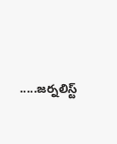.....జర్నలిస్ట్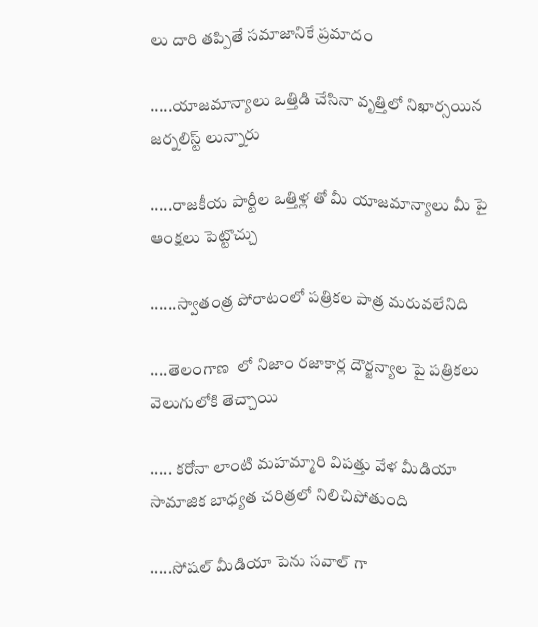లు దారి తప్పితే సమాజానికే ప్రమాదం

.....యాజమాన్యాలు ఒత్తిడి చేసినా వృత్తిలో నిఖార్సయిన జర్నలిస్ట్ లున్నారు

.....రాజకీయ పార్టీల ఒత్తిళ్ల తో మీ యాజమాన్యాలు మీ పై ఆంక్షలు పెట్టొచ్చు

......స్వాతంత్ర పోరాటంలో పత్రికల పాత్ర మరువలేనిది

....తెలంగాణ  లో నిజాం రజాకార్ల దౌర్జన్యాల పై పత్రికలు వెలుగులోకి తెచ్చాయి

..... కరోనా లాంటి మహమ్మారి విపత్తు వేళ మీడియా సామాజిక బాధ్యత చరిత్రలో నిలిచిపోతుంది

.....సోషల్ మీడియా పెను సవాల్ గా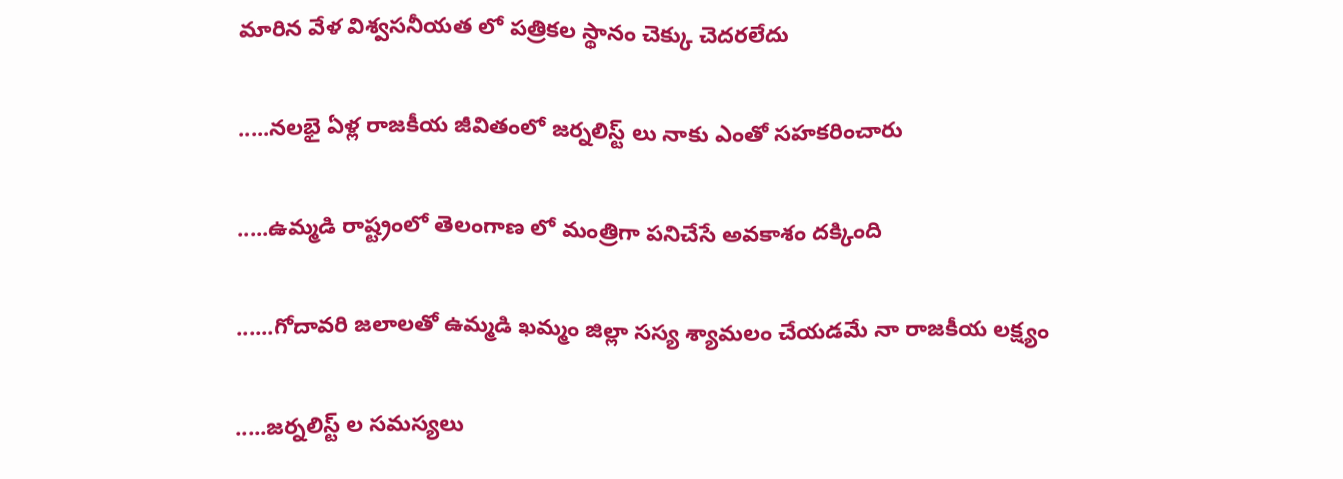మారిన వేళ విశ్వసనీయత లో పత్రికల స్థానం చెక్కు చెదరలేదు

.....నలభై ఏళ్ల రాజకీయ జీవితంలో జర్నలిస్ట్ లు నాకు ఎంతో సహకరించారు

.....ఉమ్మడి రాష్ట్రంలో తెలంగాణ లో మంత్రిగా పనిచేసే అవకాశం దక్కింది

......గోదావరి జలాలతో ఉమ్మడి ఖమ్మం జిల్లా సస్య శ్యామలం చేయడమే నా రాజకీయ లక్ష్యం

.....జర్నలిస్ట్ ల సమస్యలు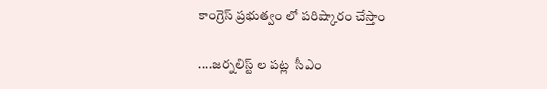కాంగ్రెస్ ప్రభుత్వం లో పరిష్కారం చేస్తాం

....జర్నలిస్ట్ ల పట్ల  సీఎం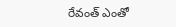రేవంత్ ఎంతో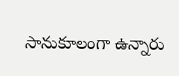సానుకూలంగా ఉన్నారు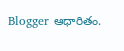Blogger ఆధారితం.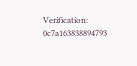Verification: 0c7a163838894793